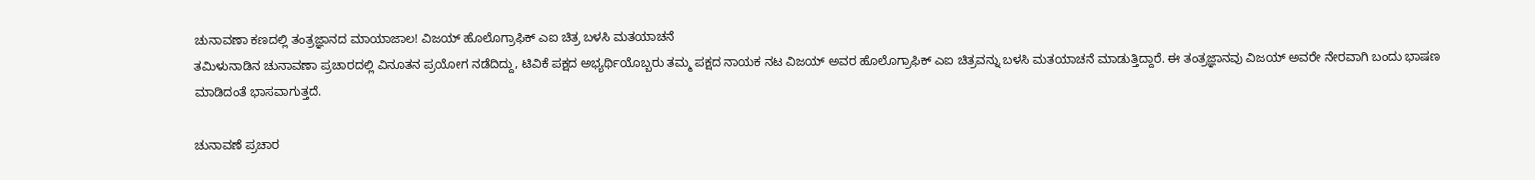ಚುನಾವಣಾ ಕಣದಲ್ಲಿ ತಂತ್ರಜ್ಞಾನದ ಮಾಯಾಜಾಲ! ವಿಜಯ್ ಹೊಲೊಗ್ರಾಫಿಕ್ ಎಐ ಚಿತ್ರ ಬಳಸಿ ಮತಯಾಚನೆ
ತಮಿಳುನಾಡಿನ ಚುನಾವಣಾ ಪ್ರಚಾರದಲ್ಲಿ ವಿನೂತನ ಪ್ರಯೋಗ ನಡೆದಿದ್ದು, ಟಿವಿಕೆ ಪಕ್ಷದ ಅಭ್ಯರ್ಥಿಯೊಬ್ಬರು ತಮ್ಮ ಪಕ್ಷದ ನಾಯಕ ನಟ ವಿಜಯ್ ಅವರ ಹೊಲೊಗ್ರಾಫಿಕ್ ಎಐ ಚಿತ್ರವನ್ನು ಬಳಸಿ ಮತಯಾಚನೆ ಮಾಡುತ್ತಿದ್ದಾರೆ. ಈ ತಂತ್ರಜ್ಞಾನವು ವಿಜಯ್ ಅವರೇ ನೇರವಾಗಿ ಬಂದು ಭಾಷಣ ಮಾಡಿದಂತೆ ಭಾಸವಾಗುತ್ತದೆ.

ಚುನಾವಣೆ ಪ್ರಚಾರ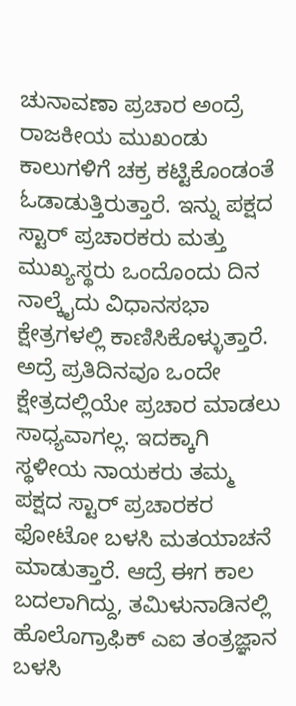ಚುನಾವಣಾ ಪ್ರಚಾರ ಅಂದ್ರೆ ರಾಜಕೀಯ ಮುಖಂಡು ಕಾಲುಗಳಿಗೆ ಚಕ್ರ ಕಟ್ಟಿಕೊಂಡಂತೆ ಓಡಾಡುತ್ತಿರುತ್ತಾರೆ. ಇನ್ನು ಪಕ್ಷದ ಸ್ಟಾರ್ ಪ್ರಚಾರಕರು ಮತ್ತು ಮುಖ್ಯಸ್ಥರು ಒಂದೊಂದು ದಿನ ನಾಲ್ಕೈದು ವಿಧಾನಸಭಾ ಕ್ಷೇತ್ರಗಳಲ್ಲಿ ಕಾಣಿಸಿಕೊಳ್ಳುತ್ತಾರೆ. ಅದ್ರೆ ಪ್ರತಿದಿನವೂ ಒಂದೇ ಕ್ಷೇತ್ರದಲ್ಲಿಯೇ ಪ್ರಚಾರ ಮಾಡಲು ಸಾಧ್ಯವಾಗಲ್ಲ. ಇದಕ್ಕಾಗಿ ಸ್ಥಳೀಯ ನಾಯಕರು ತಮ್ಮ ಪಕ್ಷದ ಸ್ಟಾರ್ ಪ್ರಚಾರಕರ ಫೋಟೋ ಬಳಸಿ ಮತಯಾಚನೆ ಮಾಡುತ್ತಾರೆ. ಆದ್ರೆ ಈಗ ಕಾಲ ಬದಲಾಗಿದ್ದು, ತಮಿಳುನಾಡಿನಲ್ಲಿ ಹೊಲೊಗ್ರಾಫಿಕ್ ಎಐ ತಂತ್ರಜ್ಞಾನ ಬಳಸಿ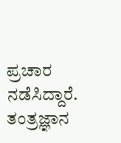ಪ್ರಚಾರ ನಡೆಸಿದ್ದಾರೆ.
ತಂತ್ರಜ್ಞಾನ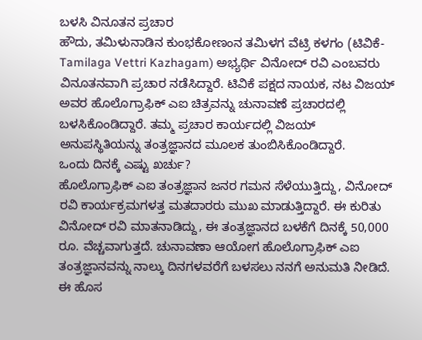ಬಳಸಿ ವಿನೂತನ ಪ್ರಚಾರ
ಹೌದು, ತಮಿಳುನಾಡಿನ ಕುಂಭಕೋಣಂನ ತಮಿಳಗ ವೆಟ್ರಿ ಕಳಗಂ (ಟಿವಿಕೆ-Tamilaga Vettri Kazhagam) ಅಭ್ಯರ್ಥಿ ವಿನೋದ್ ರವಿ ಎಂಬವರು ವಿನೂತನವಾಗಿ ಪ್ರಚಾರ ನಡೆಸಿದ್ದಾರೆ. ಟಿವಿಕೆ ಪಕ್ಷದ ನಾಯಕ, ನಟ ವಿಜಯ್ ಅವರ ಹೊಲೊಗ್ರಾಫಿಕ್ ಎಐ ಚಿತ್ರವನ್ನು ಚುನಾವಣೆ ಪ್ರಚಾರದಲ್ಲಿ ಬಳಸಿಕೊಂಡಿದ್ದಾರೆ. ತಮ್ಮ ಪ್ರಚಾರ ಕಾರ್ಯದಲ್ಲಿ ವಿಜಯ್ ಅನುಪಸ್ಥಿತಿಯನ್ನು ತಂತ್ರಜ್ಞಾನದ ಮೂಲಕ ತುಂಬಿಸಿಕೊಂಡಿದ್ದಾರೆ.
ಒಂದು ದಿನಕ್ಕೆ ಎಷ್ಟು ಖರ್ಚು?
ಹೊಲೊಗ್ರಾಫಿಕ್ ಎಐ ತಂತ್ರಜ್ಞಾನ ಜನರ ಗಮನ ಸೆಳೆಯುತ್ತಿದ್ದು, ವಿನೋದ್ ರವಿ ಕಾರ್ಯಕ್ರಮಗಳತ್ತ ಮತದಾರರು ಮುಖ ಮಾಡುತ್ತಿದ್ದಾರೆ. ಈ ಕುರಿತು ವಿನೋದ್ ರವಿ ಮಾತನಾಡಿದ್ದು, ಈ ತಂತ್ರಜ್ಞಾನದ ಬಳಕೆಗೆ ದಿನಕ್ಕೆ 50,000 ರೂ. ವೆಚ್ಚವಾಗುತ್ತದೆ. ಚುನಾವಣಾ ಆಯೋಗ ಹೊಲೊಗ್ರಾಫಿಕ್ ಎಐ ತಂತ್ರಜ್ಞಾನವನ್ನು ನಾಲ್ಕು ದಿನಗಳವರೆಗೆ ಬಳಸಲು ನನಗೆ ಅನುಮತಿ ನೀಡಿದೆ. ಈ ಹೊಸ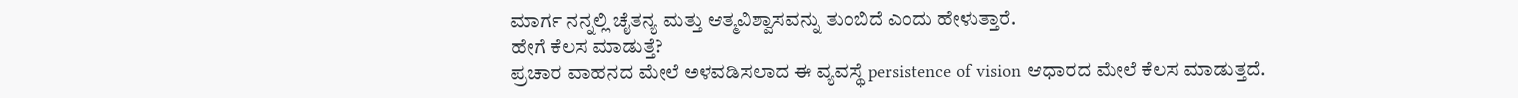ಮಾರ್ಗ ನನ್ನಲ್ಲಿ ಚೈತನ್ಯ ಮತ್ತು ಆತ್ಮವಿಶ್ವಾಸವನ್ನು ತುಂಬಿದೆ ಎಂದು ಹೇಳುತ್ತಾರೆ.
ಹೇಗೆ ಕೆಲಸ ಮಾಡುತ್ತೆ?
ಪ್ರಚಾರ ವಾಹನದ ಮೇಲೆ ಅಳವಡಿಸಲಾದ ಈ ವ್ಯವಸ್ಥೆ persistence of vision ಆಧಾರದ ಮೇಲೆ ಕೆಲಸ ಮಾಡುತ್ತದೆ.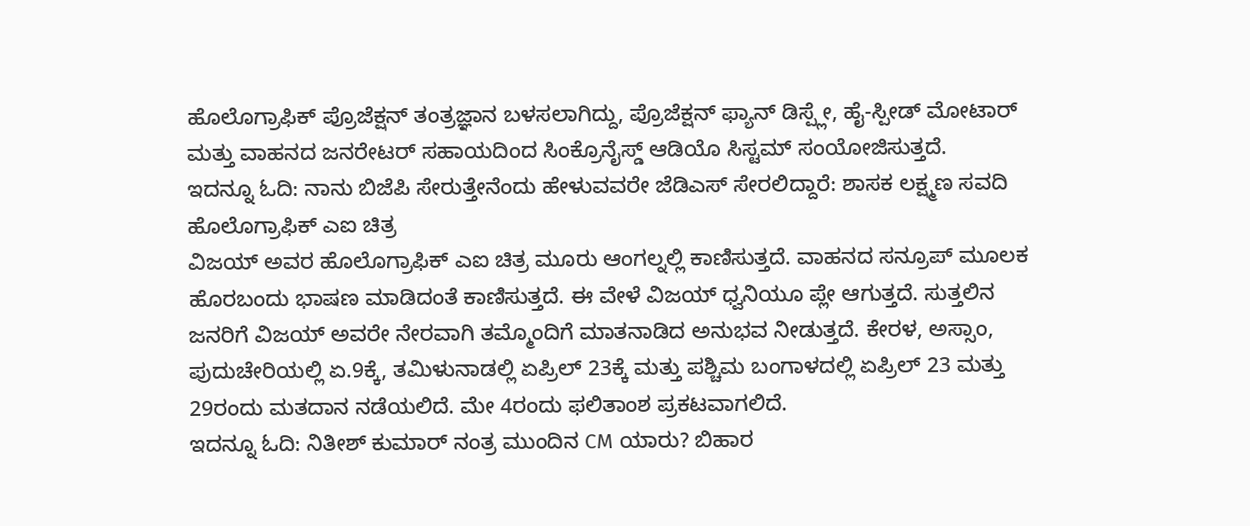ಹೊಲೊಗ್ರಾಫಿಕ್ ಪ್ರೊಜೆಕ್ಷನ್ ತಂತ್ರಜ್ಞಾನ ಬಳಸಲಾಗಿದ್ದು, ಪ್ರೊಜೆಕ್ಷನ್ ಫ್ಯಾನ್ ಡಿಸ್ಪ್ಲೇ, ಹೈ-ಸ್ಪೀಡ್ ಮೋಟಾರ್ ಮತ್ತು ವಾಹನದ ಜನರೇಟರ್ ಸಹಾಯದಿಂದ ಸಿಂಕ್ರೊನೈಸ್ಡ್ ಆಡಿಯೊ ಸಿಸ್ಟಮ್ ಸಂಯೋಜಿಸುತ್ತದೆ.
ಇದನ್ನೂ ಓದಿ: ನಾನು ಬಿಜೆಪಿ ಸೇರುತ್ತೇನೆಂದು ಹೇಳುವವರೇ ಜೆಡಿಎಸ್ ಸೇರಲಿದ್ದಾರೆ: ಶಾಸಕ ಲಕ್ಷ್ಮಣ ಸವದಿ
ಹೊಲೊಗ್ರಾಫಿಕ್ ಎಐ ಚಿತ್ರ
ವಿಜಯ್ ಅವರ ಹೊಲೊಗ್ರಾಫಿಕ್ ಎಐ ಚಿತ್ರ ಮೂರು ಆಂಗಲ್ನಲ್ಲಿ ಕಾಣಿಸುತ್ತದೆ. ವಾಹನದ ಸನ್ರೂಪ್ ಮೂಲಕ ಹೊರಬಂದು ಭಾಷಣ ಮಾಡಿದಂತೆ ಕಾಣಿಸುತ್ತದೆ. ಈ ವೇಳೆ ವಿಜಯ್ ಧ್ವನಿಯೂ ಪ್ಲೇ ಆಗುತ್ತದೆ. ಸುತ್ತಲಿನ ಜನರಿಗೆ ವಿಜಯ್ ಅವರೇ ನೇರವಾಗಿ ತಮ್ಮೊಂದಿಗೆ ಮಾತನಾಡಿದ ಅನುಭವ ನೀಡುತ್ತದೆ. ಕೇರಳ, ಅಸ್ಸಾಂ, ಪುದುಚೇರಿಯಲ್ಲಿ ಏ.9ಕ್ಕೆ, ತಮಿಳುನಾಡಲ್ಲಿ ಏಪ್ರಿಲ್ 23ಕ್ಕೆ ಮತ್ತು ಪಶ್ಚಿಮ ಬಂಗಾಳದಲ್ಲಿ ಏಪ್ರಿಲ್ 23 ಮತ್ತು 29ರಂದು ಮತದಾನ ನಡೆಯಲಿದೆ. ಮೇ 4ರಂದು ಫಲಿತಾಂಶ ಪ್ರಕಟವಾಗಲಿದೆ.
ಇದನ್ನೂ ಓದಿ: ನಿತೀಶ್ ಕುಮಾರ್ ನಂತ್ರ ಮುಂದಿನ CM ಯಾರು? ಬಿಹಾರ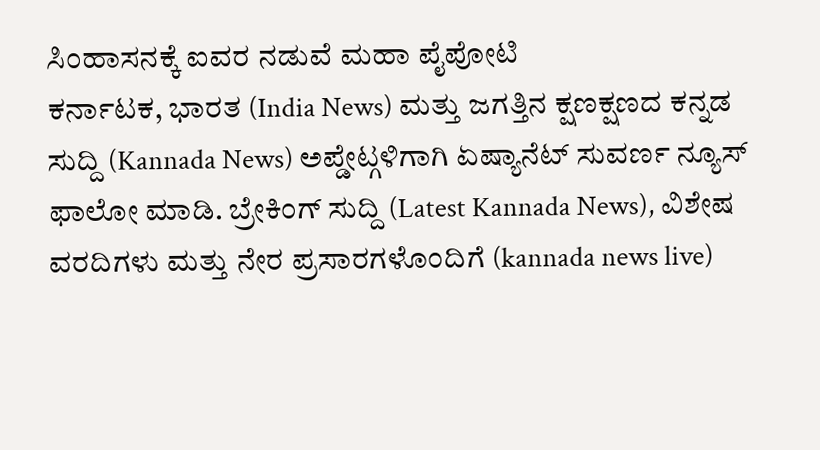ಸಿಂಹಾಸನಕ್ಕೆ ಐವರ ನಡುವೆ ಮಹಾ ಪೈಪೋಟಿ
ಕರ್ನಾಟಕ, ಭಾರತ (India News) ಮತ್ತು ಜಗತ್ತಿನ ಕ್ಷಣಕ್ಷಣದ ಕನ್ನಡ ಸುದ್ದಿ (Kannada News) ಅಪ್ಡೇಟ್ಗಳಿಗಾಗಿ ಏಷ್ಯಾನೆಟ್ ಸುವರ್ಣ ನ್ಯೂಸ್ ಫಾಲೋ ಮಾಡಿ. ಬ್ರೇಕಿಂಗ್ ಸುದ್ದಿ (Latest Kannada News), ವಿಶೇಷ ವರದಿಗಳು ಮತ್ತು ನೇರ ಪ್ರಸಾರಗಳೊಂದಿಗೆ (kannada news live)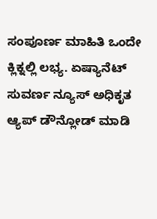ಸಂಪೂರ್ಣ ಮಾಹಿತಿ ಒಂದೇ ಕ್ಲಿಕ್ನಲ್ಲಿ ಲಭ್ಯ. ಏಷ್ಯಾನೆಟ್ ಸುವರ್ಣ ನ್ಯೂಸ್ ಅಧಿಕೃತ ಆ್ಯಪ್ ಡೌನ್ಲೋಡ್ ಮಾಡಿ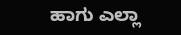ಹಾಗು ಎಲ್ಲಾ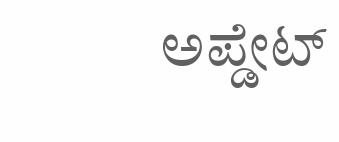ಅಪ್ಡೇಟ್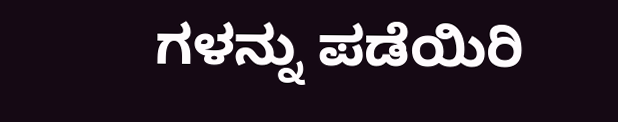ಗಳನ್ನು ಪಡೆಯಿರಿ